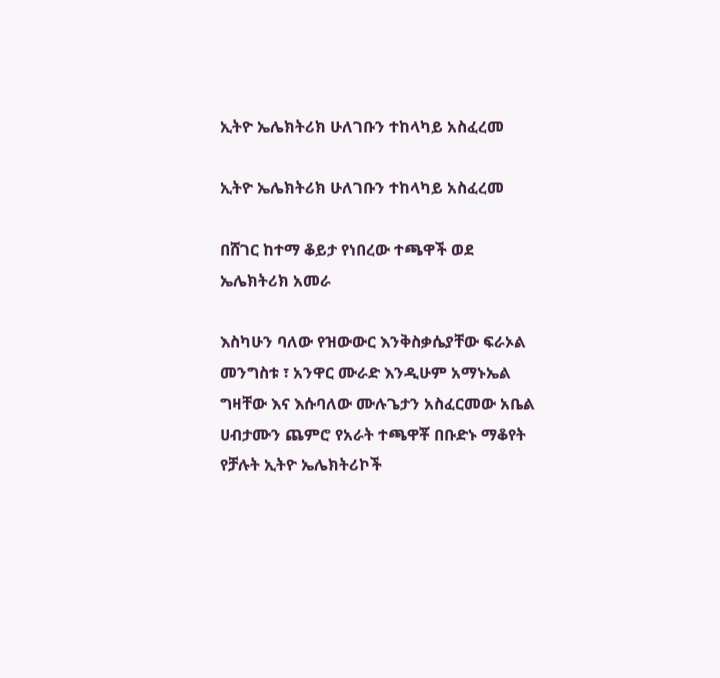ኢትዮ ኤሌክትሪክ ሁለገቡን ተከላካይ አስፈረመ

ኢትዮ ኤሌክትሪክ ሁለገቡን ተከላካይ አስፈረመ

በሸገር ከተማ ቆይታ የነበረው ተጫዋች ወደ ኤሌክትሪክ አመራ

እስካሁን ባለው የዝውውር እንቅስቃሴያቸው ፍራኦል መንግስቱ ፣ አንዋር ሙራድ እንዲሁም አማኑኤል ግዛቸው እና እሱባለው ሙሉጌታን አስፈርመው አቤል ሀብታሙን ጨምሮ የአራት ተጫዋቾ በቡድኑ ማቆየት የቻሉት ኢትዮ ኤሌክትሪኮች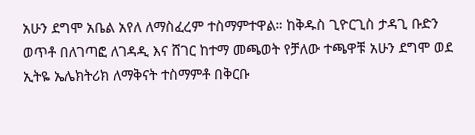አሁን ደግሞ አቤል አየለ ለማስፈረም ተስማምተዋል። ከቅዱስ ጊዮርጊስ ታዳጊ ቡድን ወጥቶ በለገጣፎ ለገዳዲ እና ሸገር ከተማ መጫወት የቻለው ተጫዋቹ አሁን ደግሞ ወደ ኢትዬ ኤሌክትሪክ ለማቅናት ተስማምቶ በቅርቡ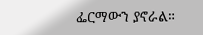ፌርማውን ያኖራል።